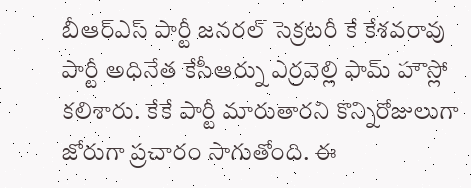బీఆర్ఎస్ పార్టీ జనరల్ సెక్రటరీ కే కేశవరావు పార్టీ అధినేత కేసీఆర్ను ఎర్రవెల్లి ఫామ్ హౌస్లో కలిశారు. కేకే పార్టీ మారుతారని కొన్నిరోజులుగా జోరుగా ప్రచారం సాగుతోంది. ఈ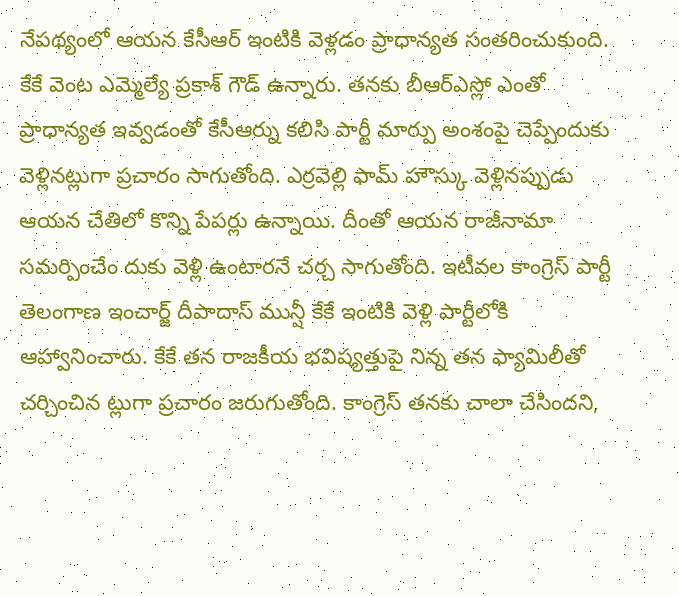నేపథ్యంలో ఆయన కేసీఆర్ ఇంటికి వెళ్లడం ప్రాధాన్యత సంతరించుకుంది. కేకే వెంట ఎమ్మెల్యే ప్రకాశ్ గౌడ్ ఉన్నారు. తనకు బీఆర్ఎస్లో ఎంతో ప్రాధాన్యత ఇవ్వడంతో కేసీఆర్ను కలిసి పార్టీ మార్పు అంశంపై చెప్పేందుకు వెళ్లినట్లుగా ప్రచారం సాగుతోంది. ఎర్రవెల్లి ఫామ్ హౌస్కు వెళ్లినప్పుడు ఆయన చేతిలో కొన్ని పేపర్లు ఉన్నాయి. దీంతో ఆయన రాజీనామా సమర్పించేం దుకు వెళ్లి ఉంటారనే చర్చ సాగుతోంది. ఇటీవల కాంగ్రెస్ పార్టీ తెలంగాణ ఇంచార్జ్ దీపాదాస్ మున్షీ కేకే ఇంటికి వెళ్లి పార్టీలోకి ఆహ్వానించారు. కేకే తన రాజకీయ భవిష్యత్తుపై నిన్న తన ఫ్యామిలీతో చర్చించిన ట్లుగా ప్రచారం జరుగుతోంది. కాంగ్రెస్ తనకు చాలా చేసిందని,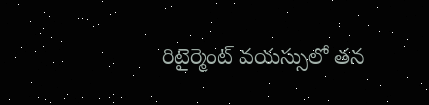రిటైర్మెంట్ వయస్సులో తన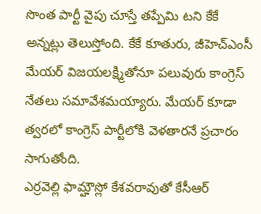సొంత పార్టీ వైపు చూస్తే తప్పేమి టని కేకే అన్నట్లు తెలుస్తోంది. కేకే కూతురు, జీహెచ్ఎంసీ మేయర్ విజయలక్ష్మితోనూ పలువురు కాంగ్రెస్ నేతలు సమావేశమయ్యారు. మేయర్ కూడా త్వరలో కాంగ్రెస్ పార్టీలోకి వెళతారనే ప్రచారం సాగుతోంది.
ఎర్రవెల్లి ఫామ్హౌస్లో కేశవరావుతో కేసీఆర్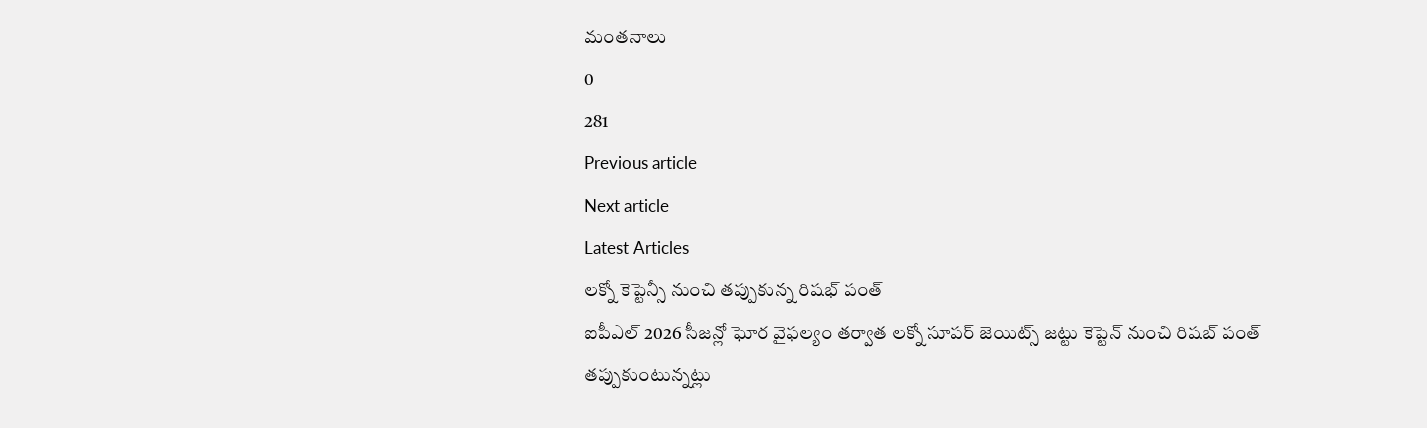మంతనాలు
0
281
Previous article
Next article
Latest Articles
లక్నో కెప్టెన్సీ నుంచి తప్పుకున్న రిషభ్ పంత్
ఐపీఎల్ 2026 సీజన్లో ఘోర వైఫల్యం తర్వాత లక్నో సూపర్ జెయిట్స్ జట్టు కెప్టెన్ నుంచి రిషబ్ పంత్ తప్పుకుంటున్నట్లు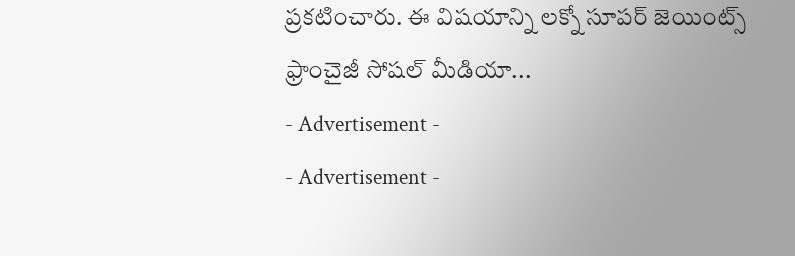ప్రకటించారు. ఈ విషయాన్ని లక్నో సూపర్ జెయింట్స్ ఫ్రాంచైజీ సోషల్ మీడియా...
- Advertisement -
- Advertisement -